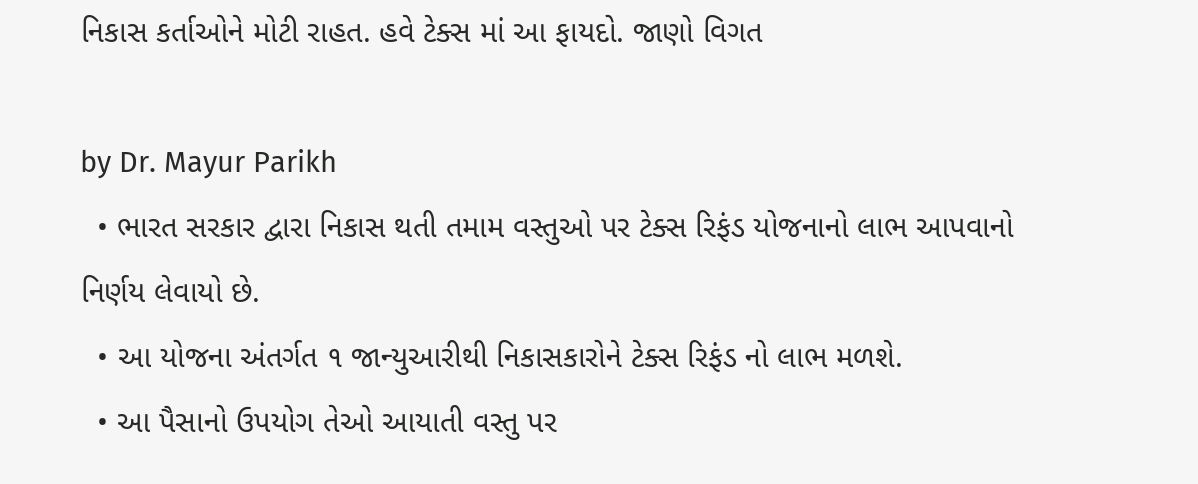નિકાસ કર્તાઓને મોટી રાહત. હવે ટેક્સ માં આ ફાયદો. જાણો વિગત

by Dr. Mayur Parikh
  • ભારત સરકાર દ્વારા નિકાસ થતી તમામ વસ્તુઓ પર ટેક્સ રિફંડ યોજનાનો લાભ આપવાનો નિર્ણય લેવાયો છે.
  • આ યોજના અંતર્ગત ૧ જાન્યુઆરીથી નિકાસકારોને ટેક્સ રિફંડ નો લાભ મળશે.
  • આ પૈસાનો ઉપયોગ તેઓ આયાતી વસ્તુ પર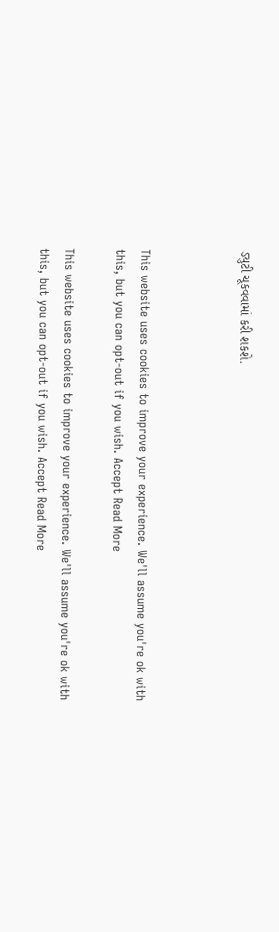ડ્યુટી ચૂકવવામાં કરી શકશે.



This website uses cookies to improve your experience. We'll assume you're ok with this, but you can opt-out if you wish. Accept Read More

This website uses cookies to improve your experience. We'll assume you're ok with this, but you can opt-out if you wish. Accept Read More